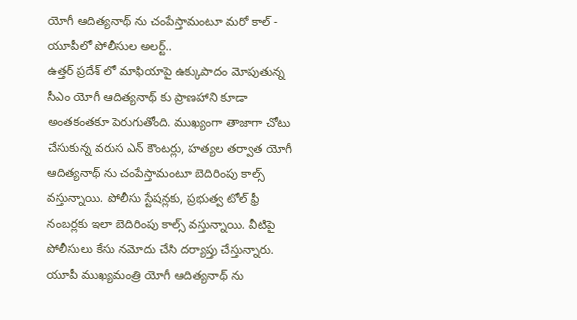యోగీ ఆదిత్యనాథ్ ను చంపేస్తామంటూ మరో కాల్ - యూపీలో పోలీసుల అలర్ట్..
ఉత్తర్ ప్రదేశ్ లో మాఫియాపై ఉక్కుపాదం మోపుతున్న సీఎం యోగీ ఆదిత్యనాథ్ కు ప్రాణహాని కూడా అంతకంతకూ పెరుగుతోంది. ముఖ్యంగా తాజాగా చోటు చేసుకున్న వరుస ఎన్ కౌంటర్లు, హత్యల తర్వాత యోగీ ఆదిత్యనాథ్ ను చంపేస్తామంటూ బెదిరింపు కాల్స్ వస్తున్నాయి. పోలీసు స్టేషన్లకు, ప్రభుత్వ టోల్ ఫ్రీ నంబర్లకు ఇలా బెదిరింపు కాల్స్ వస్తున్నాయి. వీటిపై పోలీసులు కేసు నమోదు చేసి దర్యాప్తు చేస్తున్నారు.
యూపీ ముఖ్యమంత్రి యోగీ ఆదిత్యనాథ్ ను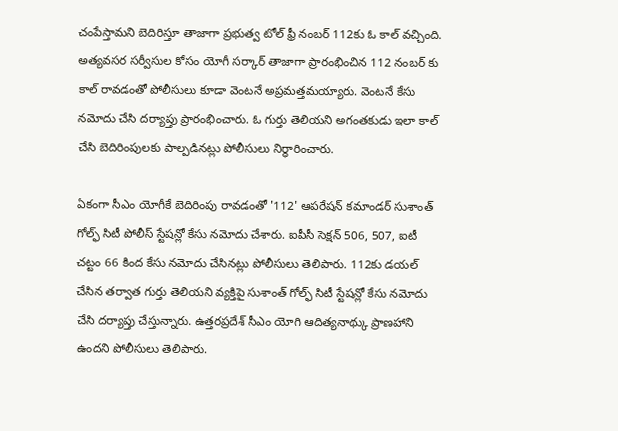చంపేస్తామని బెదిరిస్తూ తాజాగా ప్రభుత్వ టోల్ ఫ్రీ నంబర్ 112కు ఓ కాల్ వచ్చింది. అత్యవసర సర్వీసుల కోసం యోగీ సర్కార్ తాజాగా ప్రారంభించిన 112 నంబర్ కు కాల్ రావడంతో పోలీసులు కూడా వెంటనే అప్రమత్తమయ్యారు. వెంటనే కేసు నమోదు చేసి దర్యాప్తు ప్రారంభించారు. ఓ గుర్తు తెలియని అగంతకుడు ఇలా కాల్ చేసి బెదిరింపులకు పాల్పడినట్లు పోలీసులు నిర్ధారించారు.

ఏకంగా సీఎం యోగీకే బెదిరింపు రావడంతో '112' ఆపరేషన్ కమాండర్ సుశాంత్ గోల్ఫ్ సిటీ పోలీస్ స్టేషన్లో కేసు నమోదు చేశారు. ఐపీసీ సెక్షన్ 506, 507, ఐటీ చట్టం 66 కింద కేసు నమోదు చేసినట్లు పోలీసులు తెలిపారు. 112కు డయల్ చేసిన తర్వాత గుర్తు తెలియని వ్యక్తిపై సుశాంత్ గోల్ఫ్ సిటీ స్టేషన్లో కేసు నమోదు చేసి దర్యాప్తు చేస్తున్నారు. ఉత్తరప్రదేశ్ సీఎం యోగి ఆదిత్యనాథ్కు ప్రాణహాని ఉందని పోలీసులు తెలిపారు.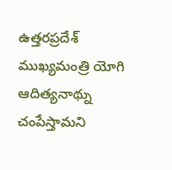ఉత్తరప్రదేశ్ ముఖ్యమంత్రి యోగి ఆదిత్యనాథ్ను చంపేస్తామని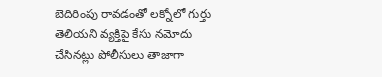బెదిరింపు రావడంతో లక్నోలో గుర్తు తెలియని వ్యక్తిపై కేసు నమోదు చేసినట్లు పోలీసులు తాజాగా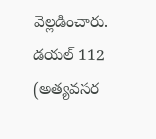వెల్లడించారు. డయల్ 112 (అత్యవసర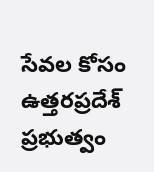సేవల కోసం ఉత్తరప్రదేశ్ ప్రభుత్వం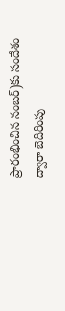ప్రారంభించిన నంబర్)కు సందేశం ద్వారా బెదిరింపు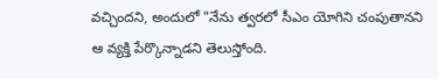వచ్చిందని, అందులో "నేను త్వరలో సీఎం యోగిని చంపుతానని ఆ వ్యక్తి పేర్కొన్నాడని తెలుస్తోంది.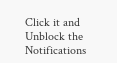Click it and Unblock the Notifications